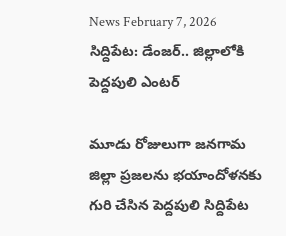News February 7, 2026
సిద్దిపేట: డేంజర్.. జిల్లాలోకి పెద్దపులి ఎంటర్

మూడు రోజులుగా జనగామ జిల్లా ప్రజలను భయాందోళనకు గురి చేసిన పెద్దపులి సిద్దిపేట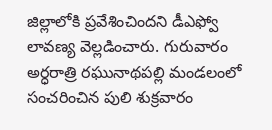జిల్లాలోకి ప్రవేశించిందని డీఎఫ్వో లావణ్య వెల్లడించారు. గురువారం అర్ధరాత్రి రఘునాథపల్లి మండలంలో సంచరించిన పులి శుక్రవారం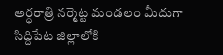అర్ధరాత్రి నర్మెట్ట మండలం మీదుగా సిద్దిపేట జిల్లాలోకి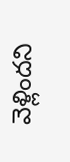వెళ్లిందని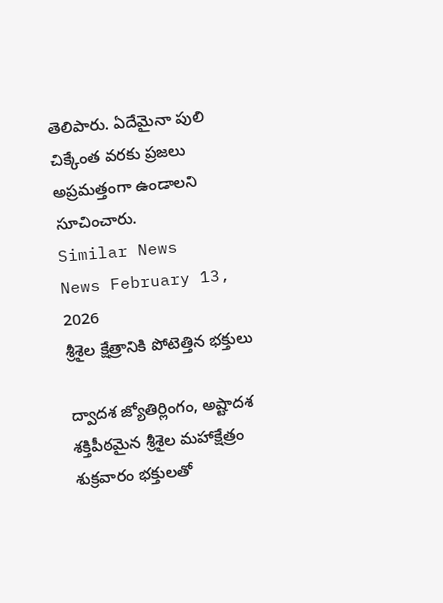తెలిపారు. ఏదేమైనా పులి చిక్కేంత వరకు ప్రజలు అప్రమత్తంగా ఉండాలని సూచించారు.
Similar News
News February 13, 2026
శ్రీశైల క్షేత్రానికి పోటెత్తిన భక్తులు

ద్వాదశ జ్యోతిర్లింగం, అష్టాదశ శక్తిపీఠమైన శ్రీశైల మహాక్షేత్రం శుక్రవారం భక్తులతో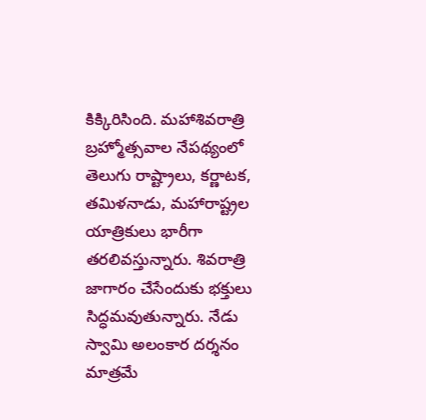కిక్కిరిసింది. మహాశివరాత్రి బ్రహ్మోత్సవాల నేపథ్యంలో తెలుగు రాష్ట్రాలు, కర్ణాటక, తమిళనాడు, మహారాష్ట్రల యాత్రికులు భారీగా తరలివస్తున్నారు. శివరాత్రి జాగారం చేసేందుకు భక్తులు సిద్ధమవుతున్నారు. నేడు స్వామి అలంకార దర్శనం మాత్రమే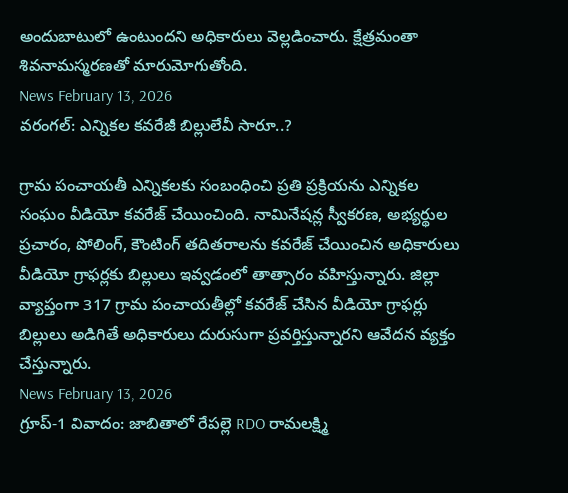అందుబాటులో ఉంటుందని అధికారులు వెల్లడించారు. క్షేత్రమంతా శివనామస్మరణతో మారుమోగుతోంది.
News February 13, 2026
వరంగల్: ఎన్నికల కవరేజీ బిల్లులేవీ సారూ..?

గ్రామ పంచాయతీ ఎన్నికలకు సంబంధించి ప్రతి ప్రక్రియను ఎన్నికల సంఘం వీడియో కవరేజ్ చేయించింది. నామినేషన్ల స్వీకరణ, అభ్యర్థుల ప్రచారం, పోలింగ్, కౌంటింగ్ తదితరాలను కవరేజ్ చేయించిన అధికారులు వీడియో గ్రాఫర్లకు బిల్లులు ఇవ్వడంలో తాత్సారం వహిస్తున్నారు. జిల్లా వ్యాప్తంగా 317 గ్రామ పంచాయతీల్లో కవరేజ్ చేసిన వీడియో గ్రాఫర్లు బిల్లులు అడిగితే అధికారులు దురుసుగా ప్రవర్తిస్తున్నారని ఆవేదన వ్యక్తం చేస్తున్నారు.
News February 13, 2026
గ్రూప్-1 వివాదం: జాబితాలో రేపల్లె RDO రామలక్ష్మి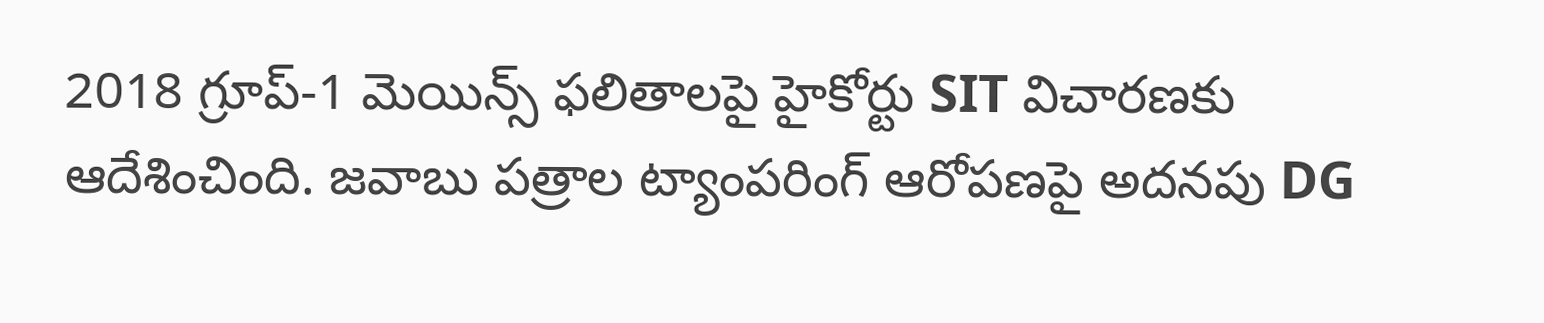2018 గ్రూప్-1 మెయిన్స్ ఫలితాలపై హైకోర్టు SIT విచారణకు ఆదేశించింది. జవాబు పత్రాల ట్యాంపరింగ్ ఆరోపణపై అదనపు DG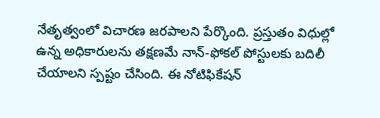నేతృత్వంలో విచారణ జరపాలని పేర్కొంది. ప్రస్తుతం విధుల్లో ఉన్న అధికారులను తక్షణమే నాన్-ఫోకల్ పోస్టులకు బదిలీ చేయాలని స్పష్టం చేసింది. ఈ నోటిఫికేషన్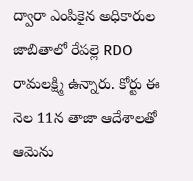ద్వారా ఎంపికైన అధికారుల జాబితాలో రేపల్లె RDO రామలక్ష్మి ఉన్నారు. కోర్టు ఈ నెల 11న తాజా ఆదేశాలతో ఆమెను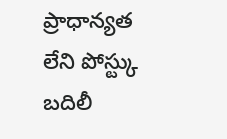ప్రాధాన్యత లేని పోస్ట్కు బదిలీ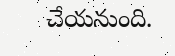చేయనుంది.